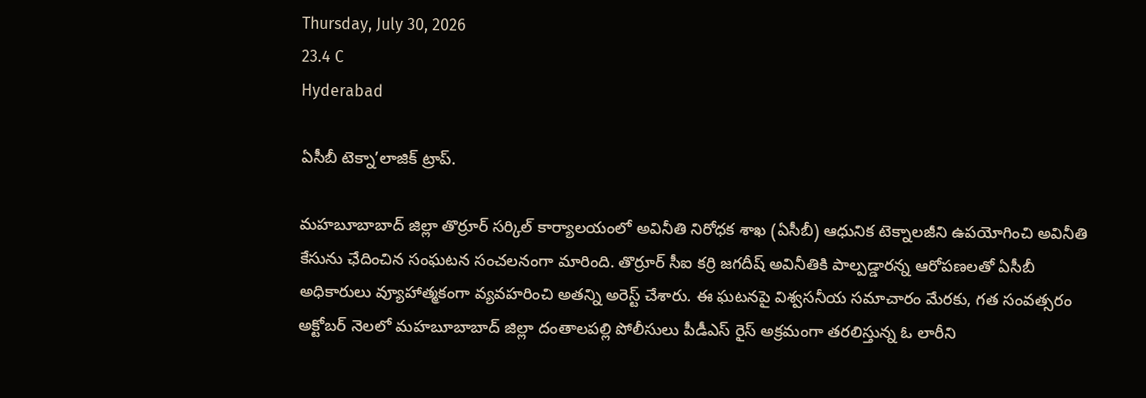Thursday, July 30, 2026
23.4 C
Hyderabad

ఏసీబీ టెక్నా’లాజిక్ ట్రాప్.

మహబూబాబాద్ జిల్లా తొర్రూర్ సర్కిల్ కార్యాలయంలో అవినీతి నిరోధక శాఖ (ఏసీబీ) ఆధునిక టెక్నాలజీని ఉపయోగించి అవినీతి కేసును ఛేదించిన సంఘటన సంచలనంగా మారింది. తొర్రూర్ సీఐ కర్రి జగదీష్ అవినీతికి పాల్పడ్డారన్న ఆరోపణలతో ఏసీబీ అధికారులు వ్యూహాత్మకంగా వ్యవహరించి అతన్ని అరెస్ట్ చేశారు. ఈ ఘటనపై విశ్వసనీయ సమాచారం మేరకు, గత సంవత్సరం అక్టోబర్ నెలలో మహబూబాబాద్ జిల్లా దంతాలపల్లి పోలీసులు పీడీఎస్ రైస్ అక్రమంగా తరలిస్తున్న ఓ లారీని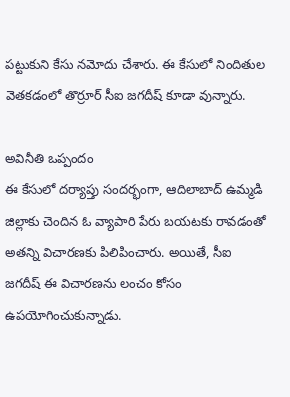పట్టుకుని కేసు నమోదు చేశారు. ఈ కేసులో నిందితుల వెతకడంలో తొర్రూర్ సీఐ జగదీష్ కూడా వున్నారు.

అవినీతి ఒప్పందం
ఈ కేసులో దర్యాప్తు సందర్భంగా, ఆదిలాబాద్ ఉమ్మడి జిల్లాకు చెందిన ఓ వ్యాపారి పేరు బయటకు రావడంతో అతన్ని విచారణకు పిలిపించారు. అయితే, సీఐ జగదీష్ ఈ విచారణను లంచం కోసం ఉపయోగించుకున్నాడు.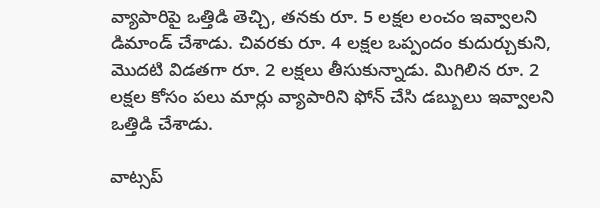వ్యాపారిపై ఒత్తిడి తెచ్చి, తనకు రూ. 5 లక్షల లంచం ఇవ్వాలని డిమాండ్ చేశాడు. చివరకు రూ. 4 లక్షల ఒప్పందం కుదుర్చుకుని, మొదటి విడతగా రూ. 2 లక్షలు తీసుకున్నాడు. మిగిలిన రూ. 2 లక్షల కోసం పలు మార్లు వ్యాపారిని ఫోన్ చేసి డబ్బులు ఇవ్వాలని ఒత్తిడి చేశాడు.

వాట్సప్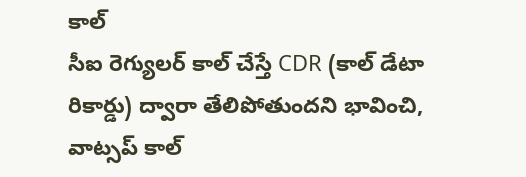కాల్
సీఐ రెగ్యులర్ కాల్ చేస్తే CDR (కాల్ డేటా రికార్డు) ద్వారా తేలిపోతుందని భావించి, వాట్సప్ కాల్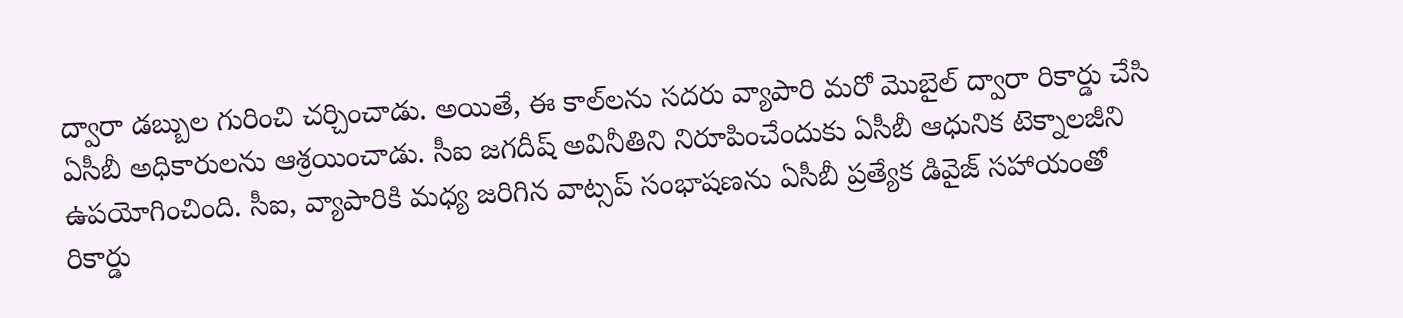ద్వారా డబ్బుల గురించి చర్చించాడు. అయితే, ఈ కాల్‌లను సదరు వ్యాపారి మరో మొబైల్ ద్వారా రికార్డు చేసి ఏసీబీ అధికారులను ఆశ్రయించాడు. సీఐ జగదీష్ అవినీతిని నిరూపించేందుకు ఏసీబీ ఆధునిక టెక్నాలజీని ఉపయోగించింది. సీఐ, వ్యాపారికి మధ్య జరిగిన వాట్సప్ సంభాషణను ఏసీబీ ప్రత్యేక డివైజ్ సహాయంతో రికార్డు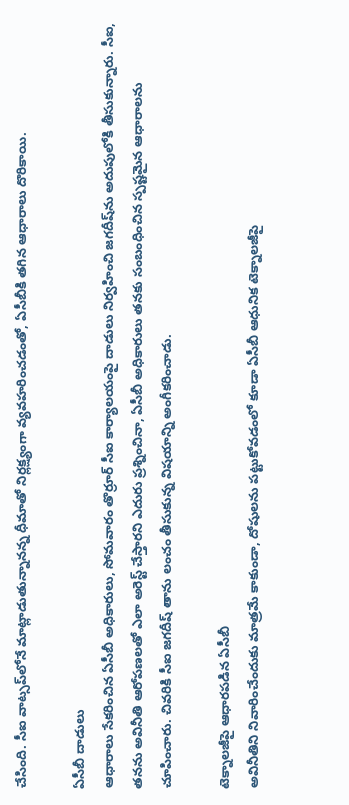చేసింది. సీఐ వాట్సప్‌లోనే మాట్లాడుతున్నానన్న ధీమాతో నిర్లక్ష్యంగా వ్యవహరించడంతో, ఏసీబీకి తగిన ఆధారాలు దొరికాయి.

ఏసీబీ దాడులు
ఆధారాలు సేకరించిన ఏసీబీ అధికారులు, సోమవారం తొర్రూర్ సీఐ కార్యాలయంపై దాడులు నిర్వహించి జగదీష్‌ను అదుపులోకి తీసుకున్నారు. సీఐ, తనను అవినీతి ఆరోపణలతో ఎలా అరెస్ట్ చేస్తారని ఎదురు ప్రశ్నించినా, ఏసీబీ అధికారులు తనకు సంబంధించిన స్పష్టమైన ఆధారాలను చూపించారు. చివరికి సీఐ జగదీష్ తాను లంచం తీసుకున్న విషయాన్ని అంగీకరించాడు.

టెక్నాలజీపై ఆధారపడిన ఏసీబీ
అవినీతిని నివారించేందుకు మాత్రమే కాకుండా, దోషులను పట్టుకోవడంలో కూడా ఏసీబీ ఆధునిక టెక్నాలజీపై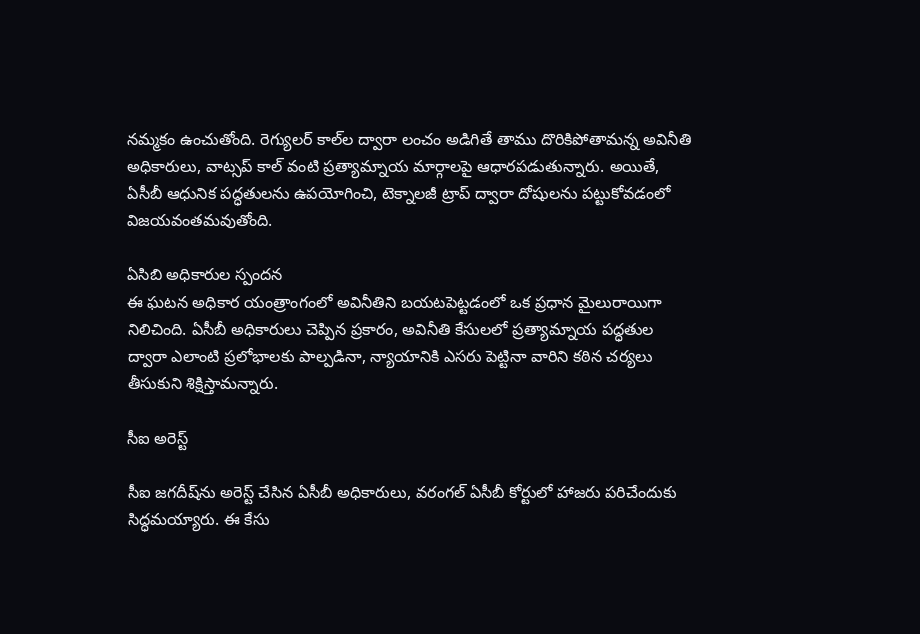నమ్మకం ఉంచుతోంది. రెగ్యులర్ కాల్‌ల ద్వారా లంచం అడిగితే తాము దొరికిపోతామన్న అవినీతి అధికారులు, వాట్సప్ కాల్ వంటి ప్రత్యామ్నాయ మార్గాలపై ఆధారపడుతున్నారు. అయితే, ఏసీబీ ఆధునిక పద్ధతులను ఉపయోగించి, టెక్నాలజీ ట్రాప్ ద్వారా దోషులను పట్టుకోవడంలో విజయవంతమవుతోంది.

ఏసిబి అధికారుల స్పందన
ఈ ఘటన అధికార యంత్రాంగంలో అవినీతిని బయటపెట్టడంలో ఒక ప్రధాన మైలురాయిగా నిలిచింది. ఏసీబీ అధికారులు చెప్పిన ప్రకారం, అవినీతి కేసులలో ప్రత్యామ్నాయ పద్ధతుల ద్వారా ఎలాంటి ప్రలోభాలకు పాల్పడినా, న్యాయానికి ఎసరు పెట్టినా వారిని కఠిన చర్యలు తీసుకుని శిక్షిస్తామన్నారు.

సీఐ అరెస్ట్

సీఐ జగదీష్‌ను అరెస్ట్ చేసిన ఏసీబీ అధికారులు, వరంగల్ ఏసీబీ కోర్టులో హాజరు పరిచేందుకు సిద్ధమయ్యారు. ఈ కేసు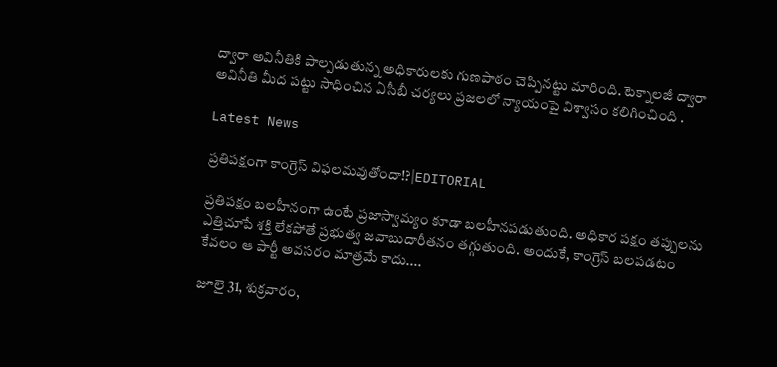ద్వారా అవినీతికి పాల్పడుతున్న అధికారులకు గుణపాఠం చెప్పినట్టు మారింది. టెక్నాలజీ ద్వారా అవినీతి మీద పట్టు సాధించిన ఏసీబీ చర్యలు ప్రజలలో న్యాయంపై విశ్వాసం కలిగించింది .

Latest News

ప్రతిపక్షంగా కాంగ్రెస్ విఫలమవుతోందా!?|EDITORIAL

ప్రతిపక్షం బలహీనంగా ఉంటే ప్రజాస్వామ్యం కూడా బలహీనపడుతుంది. అధికార పక్షం తప్పులను ఎత్తిచూపే శక్తి లేకపోతే ప్రభుత్వ జవాబుదారీతనం తగ్గుతుంది. అందుకే, కాంగ్రెస్ బలపడటం కేవలం ఆ పార్టీ అవసరం మాత్రమే కాదు....

జూలై 31, శుక్రవారం,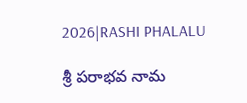2026|RASHI PHALALU

శ్రీ పరాభవ నామ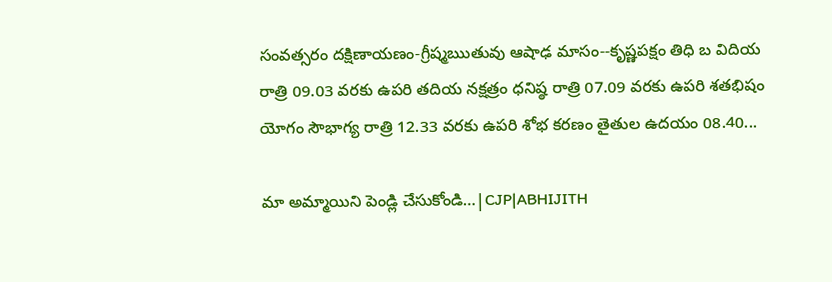సంవత్సరం దక్షిణాయణం-గ్రీష్మఋతువు ఆషాఢ మాసం--కృష్ణపక్షం తిధి బ విదియ రాత్రి 09.03 వరకు ఉపరి తదియ నక్షత్రం ధనిష్ఠ రాత్రి 07.09 వరకు ఉపరి శతభిషం యోగం సౌభాగ్య రాత్రి 12.33 వరకు ఉపరి శోభ కరణం తైతుల ఉదయం 08.40...

మా అమ్మాయిని పెండ్లి చేసుకోండి…|CJP|ABHIJITH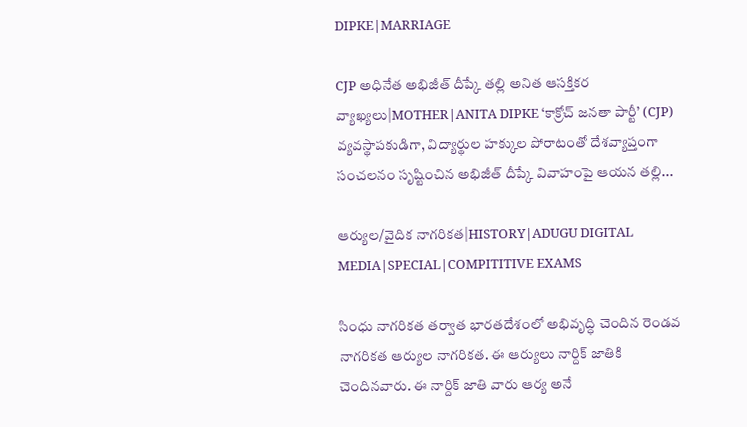DIPKE|MARRIAGE

CJP అధినేత అభిజీత్ దీప్కే తల్లి అనిత ఆసక్తికర వ్యాఖ్యలు|MOTHER|ANITA DIPKE ‘కాక్రోచ్ జనతా పార్టీ’ (CJP) వ్యవస్థాపకుడిగా, విద్యార్థుల హక్కుల పోరాటంతో దేశవ్యాప్తంగా సంచలనం సృష్టించిన అభిజీత్ దీప్కే వివాహంపై ఆయన తల్లి...

ఆర్యుల/వైదిక నాగరికత|HISTORY|ADUGU DIGITAL MEDIA|SPECIAL|COMPITITIVE EXAMS

సింధు నాగరికత తర్వాత భారతదేశంలో అభివృద్ధి చెందిన రెండవ నాగరికత ఆర్యుల నాగరికత. ఈ ఆర్యులు నార్దిక్ జాతికి చెందినవారు. ఈ నార్దిక్ జాతి వారు ఆర్య అనే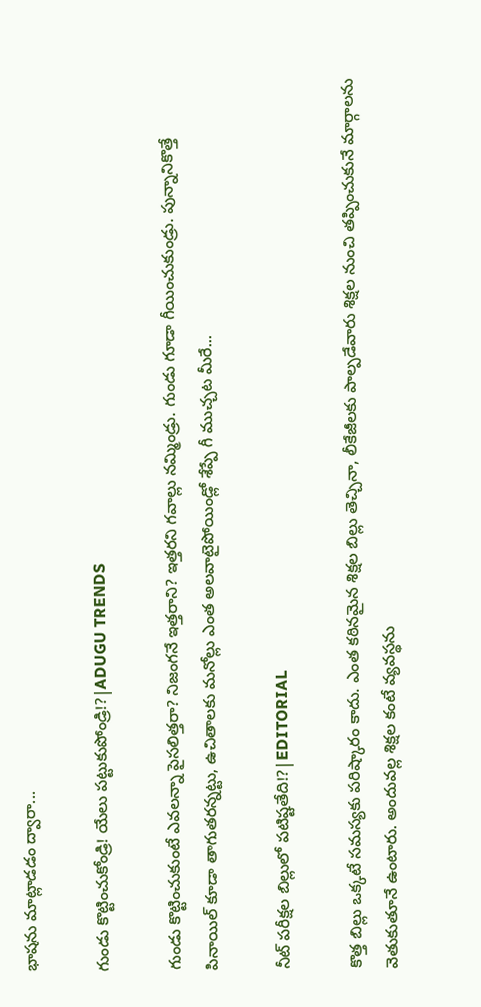భాషను మాట్లాడడం ద్వారా...

గుండు కొట్టించుకోండ్రి! యేలు పట్టుకుపోండ్రి!?|ADUGU TRENDS

గుండు కొట్టించుకుంటే ఎవలన్నా పైసలిత్తరా? నిజంగనే ఇత్తరాని? ఇత్తరని గవాల్లు నమ్మిండ్రు. గుండు గూడా గీయించుకుండ్రు. పున్నానికొత్తే పినాయిల్ కూడా తాగుతరన్నట్టు, ఉచితాలకు మనోల్లు ఎంత అలవాటైపోయిండ్లో శేప్పే గీ ముచ్చట మీరే...

నీట్ పరీక్షల బిల్లులో పటిష్టతేది!?|EDITORIAL

కొత్త బిల్లు ఒక్కటే సమస్యకు పరిష్కారం కాదు. ఎంత కఠినమైన శిక్షల బిల్లు తెచ్చినా, లీకేజీలకు పాల్పడేవారు శిక్షల నుంచి తప్పించుకునే మార్గాలను వెతుకుతూనే ఉంటారు. అందువల్ల శిక్షల కంటే వ్యవస్థను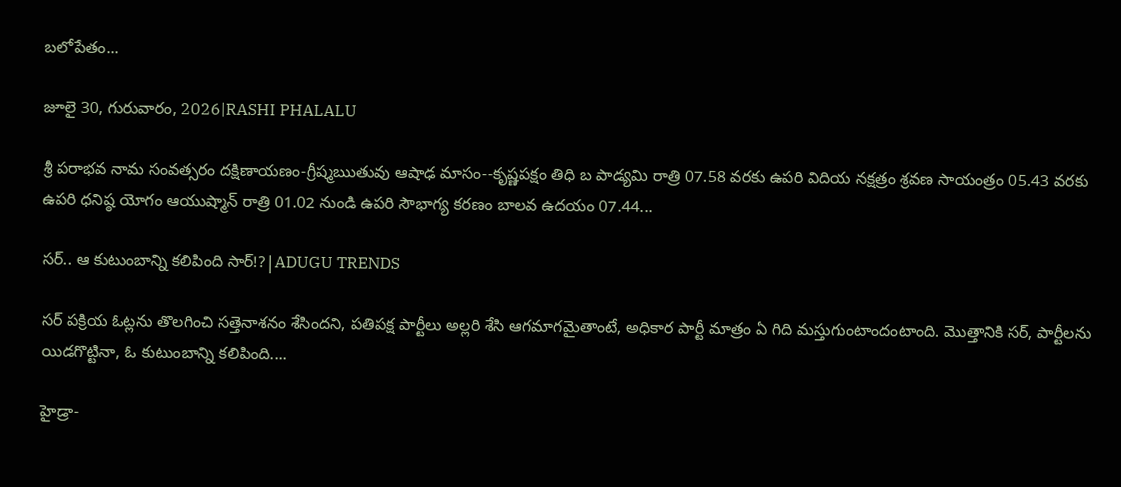బలోపేతం...

జూలై 30, గురువారం, 2026|RASHI PHALALU

శ్రీ పరాభవ నామ సంవత్సరం దక్షిణాయణం-గ్రీష్మఋతువు ఆషాఢ మాసం--కృష్ణపక్షం తిధి బ పాడ్యమి రాత్రి 07.58 వరకు ఉపరి విదియ నక్షత్రం శ్రవణ సాయంత్రం 05.43 వరకు ఉపరి ధనిష్ఠ యోగం ఆయుష్మాన్ రాత్రి 01.02 నుండి ఉపరి సౌభాగ్య కరణం బాలవ ఉదయం 07.44...

సర్.. ఆ కుటుంబాన్ని కలిపింది సార్!?|ADUGU TRENDS

సర్ పక్రియ ఓట్లను తొలగించి సత్తెనాశనం శేసిందని, పతిపక్ష పార్టీలు అల్లరి శేసి ఆగమాగమైతాంటే, అధికార పార్టీ మాత్రం ఏ గిది మస్తుగుంటాందంటాంది. మొత్తానికి సర్, పార్టీలను యిడగొట్టినా, ఓ కుటుంబాన్ని కలిపింది....

హైడ్రా-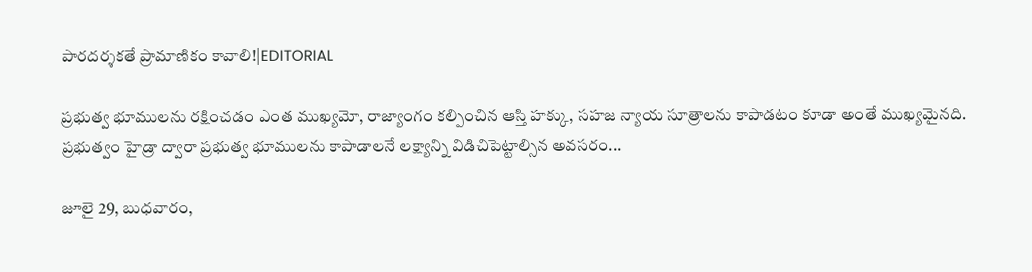పారదర్శకతే ప్రామాణికం కావాలి!|EDITORIAL

ప్రభుత్వ భూములను రక్షించడం ఎంత ముఖ్యమో, రాజ్యాంగం కల్పించిన ఆస్తి హక్కు, సహజ న్యాయ సూత్రాలను కాపాడటం కూడా అంతే ముఖ్యమైనది. ప్రభుత్వం హైడ్రా ద్వారా ప్రభుత్వ భూములను కాపాడాలనే లక్ష్యాన్ని విడిచిపెట్టాల్సిన అవసరం...

జూలై 29, బుధవారం,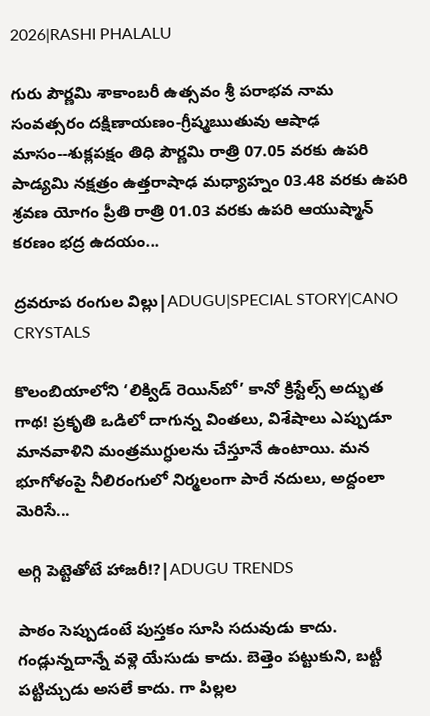2026|RASHI PHALALU

గురు పౌర్ణమి శాకాంబరీ ఉత్సవం శ్రీ పరాభవ నామ సంవత్సరం దక్షిణాయణం-గ్రీష్మఋతువు ఆషాఢ మాసం--శుక్లపక్షం తిధి పౌర్ణమి రాత్రి 07.05 వరకు ఉపరి పాడ్యమి నక్షత్రం ఉత్తరాషాఢ మధ్యాహ్నం 03.48 వరకు ఉపరి శ్రవణ యోగం ప్రీతి రాత్రి 01.03 వరకు ఉపరి ఆయుష్మాన్ కరణం భద్ర ఉదయం...

ద్రవరూప రంగుల విల్లు|ADUGU|SPECIAL STORY|CANO CRYSTALS

కొలంబియాలోని ‘లిక్విడ్ రెయిన్‌బో’ కానో క్రిస్టేల్స్ అద్భుత గాథ! ప్రకృతి ఒడిలో దాగున్న వింతలు, విశేషాలు ఎప్పుడూ మానవాళిని మంత్రముగ్ధులను చేస్తూనే ఉంటాయి. మన భూగోళంపై నీలిరంగులో నిర్మలంగా పారే నదులు, అద్దంలా మెరిసే...

అగ్గి పెట్టెతోటే హాజరీ!?|ADUGU TRENDS

పాఠం సెప్పుడంటే పుస్తకం సూసి సదువుడు కాదు. గండ్లున్నదాన్నే వళ్లె యేసుడు కాదు. బెత్తెం పట్టుకుని, బట్టీ పట్టిచ్చుడు అసలే కాదు. గా పిల్లల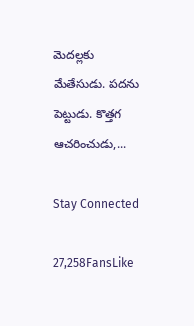మెదల్లకు మేతేసుడు. పదను పెట్టుడు. కొత్తగ ఆచరించుడు,...

Stay Connected

27,258FansLike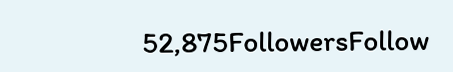52,875FollowersFollow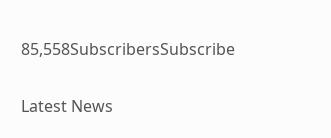85,558SubscribersSubscribe

Latest News